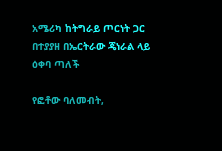አሜሪካ ከትግራይ ጦርነት ጋር በተያያዘ በኤርትራው ጄነራል ላይ ዕቀባ ጣለች

የፎቶው ባለመብት,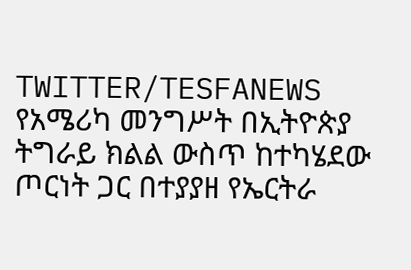TWITTER/TESFANEWS
የአሜሪካ መንግሥት በኢትዮጵያ ትግራይ ክልል ውስጥ ከተካሄደው ጦርነት ጋር በተያያዘ የኤርትራ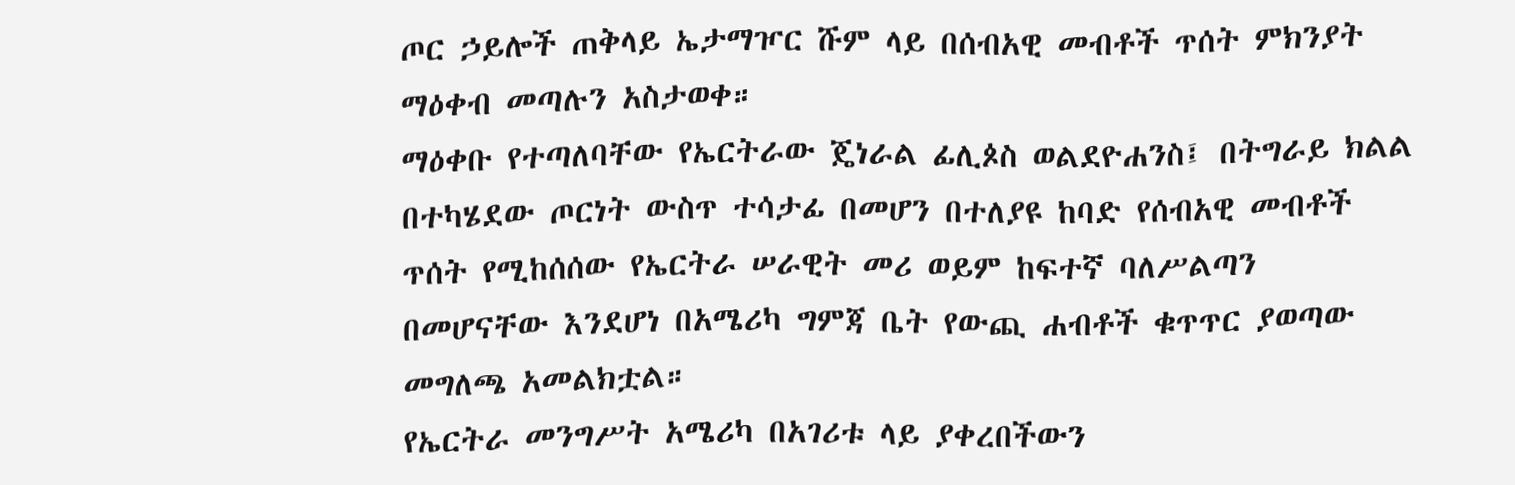ጦር ኃይሎች ጠቅላይ ኤታማዦር ሹም ላይ በሰብአዊ መብቶች ጥሰት ምክንያት ማዕቀብ መጣሉን አስታወቀ።
ማዕቀቡ የተጣለባቸው የኤርትራው ጄነራል ፊሊጶስ ወልደዮሐንስ፤ በትግራይ ክልል በተካሄደው ጦርነት ውስጥ ተሳታፊ በመሆን በተለያዩ ከባድ የሰብአዊ መብቶች ጥሰት የሚከሰሰው የኤርትራ ሠራዊት መሪ ወይም ከፍተኛ ባለሥልጣን በመሆናቸው እንደሆነ በአሜሪካ ግምጃ ቤት የውጪ ሐብቶች ቁጥጥር ያወጣው መግለጫ አመልክቷል።
የኤርትራ መንግሥት አሜሪካ በአገሪቱ ላይ ያቀረበችውን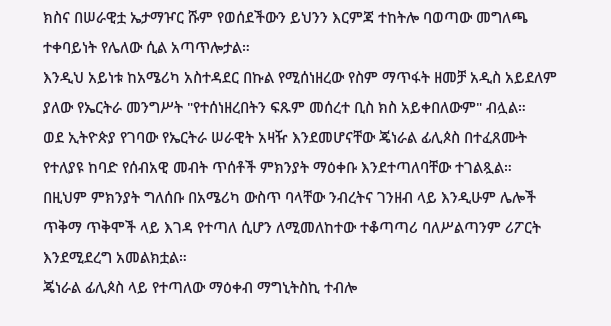ክስና በሠራዊቷ ኤታማዦር ሹም የወሰደችውን ይህንን እርምጃ ተከትሎ ባወጣው መግለጫ ተቀባይነት የሌለው ሲል አጣጥሎታል።
እንዲህ አይነቱ ከአሜሪካ አስተዳደር በኩል የሚሰነዘረው የስም ማጥፋት ዘመቻ አዲስ አይደለም ያለው የኤርትራ መንግሥት "የተሰነዘረበትን ፍጹም መሰረተ ቢስ ክስ አይቀበለውም" ብሏል።
ወደ ኢትዮጵያ የገባው የኤርትራ ሠራዊት አዛዥ እንደመሆናቸው ጄነራል ፊሊጶስ በተፈጸሙት የተለያዩ ከባድ የሰብአዊ መብት ጥሰቶች ምክንያት ማዕቀቡ እንደተጣለባቸው ተገልጿል።
በዚህም ምክንያት ግለሰቡ በአሜሪካ ውስጥ ባላቸው ንብረትና ገንዘብ ላይ እንዲሁም ሌሎች ጥቅማ ጥቅሞች ላይ እገዳ የተጣለ ሲሆን ለሚመለከተው ተቆጣጣሪ ባለሥልጣንም ሪፖርት እንደሚደረግ አመልክቷል።
ጄነራል ፊሊጶስ ላይ የተጣለው ማዕቀብ ማግኒትስኪ ተብሎ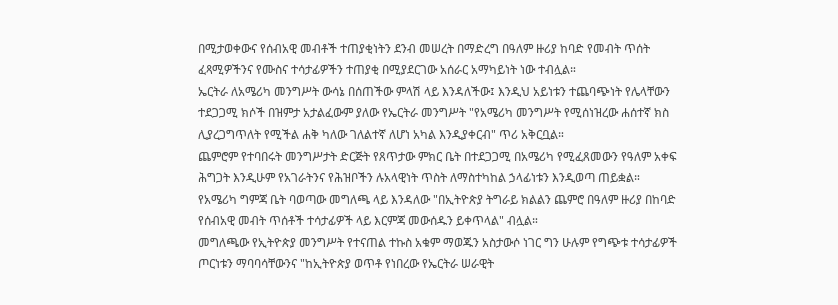በሚታወቀውና የሰብአዊ መብቶች ተጠያቂነትን ደንብ መሠረት በማድረግ በዓለም ዙሪያ ከባድ የመብት ጥሰት ፈጻሚዎችንና የሙስና ተሳታፊዎችን ተጠያቂ በሚያደርገው አሰራር አማካይነት ነው ተብሏል።
ኤርትራ ለአሜሪካ መንግሥት ውሳኔ በሰጠችው ምላሽ ላይ እንዳለችው፤ እንዲህ አይነቱን ተጨባጭነት የሌላቸውን ተደጋጋሚ ክሶች በዝምታ አታልፈውም ያለው የኤርትራ መንግሥት "የአሜሪካ መንግሥት የሚሰነዝረው ሐሰተኛ ክስ ሊያረጋግጥለት የሚችል ሐቅ ካለው ገለልተኛ ለሆነ አካል እንዲያቀርብ" ጥሪ አቅርቧል።
ጨምሮም የተባበሩት መንግሥታት ድርጅት የጸጥታው ምክር ቤት በተደጋጋሚ በአሜሪካ የሚፈጸመውን የዓለም አቀፍ ሕግጋት እንዲሁም የአገራትንና የሕዝቦችን ሉአላዊነት ጥስት ለማስተካከል ኃላፊነቱን እንዲወጣ ጠይቋል።
የአሜሪካ ግምጃ ቤት ባወጣው መግለጫ ላይ እንዳለው "በኢትዮጵያ ትግራይ ክልልን ጨምሮ በዓለም ዙሪያ በከባድ የሰብአዊ መብት ጥሰቶች ተሳታፊዎች ላይ እርምጃ መውሰዱን ይቀጥላል" ብሏል።
መግለጫው የኢትዮጵያ መንግሥት የተናጠል ተኩስ አቁም ማወጁን አስታውሶ ነገር ግን ሁሉም የግጭቱ ተሳታፊዎች ጦርነቱን ማባባሳቸውንና "ከኢትዮጵያ ወጥቶ የነበረው የኤርትራ ሠራዊት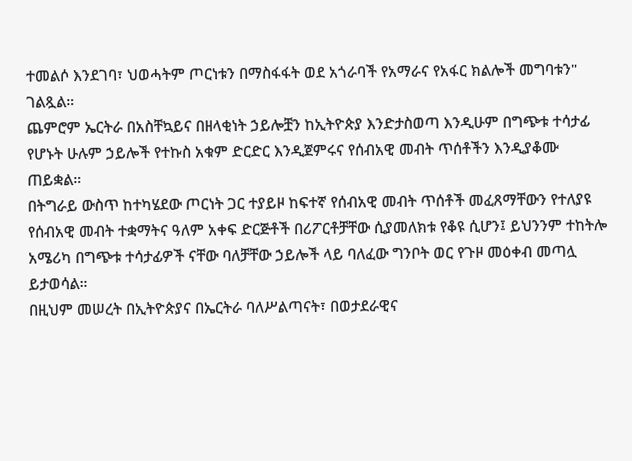ተመልሶ እንደገባ፣ ህወሓትም ጦርነቱን በማስፋፋት ወደ አጎራባች የአማራና የአፋር ክልሎች መግባቱን" ገልጿል።
ጨምሮም ኤርትራ በአስቸኳይና በዘላቂነት ኃይሎቿን ከኢትዮጵያ እንድታስወጣ እንዲሁም በግጭቱ ተሳታፊ የሆኑት ሁሉም ኃይሎች የተኩስ አቁም ድርድር እንዲጀምሩና የሰብአዊ መብት ጥሰቶችን እንዲያቆሙ ጠይቋል።
በትግራይ ውስጥ ከተካሄደው ጦርነት ጋር ተያይዞ ከፍተኛ የሰብአዊ መብት ጥሰቶች መፈጸማቸውን የተለያዩ የሰብአዊ መብት ተቋማትና ዓለም አቀፍ ድርጅቶች በሪፖርቶቻቸው ሲያመለክቱ የቆዩ ሲሆን፤ ይህንንም ተከትሎ አሜሪካ በግጭቱ ተሳታፊዎች ናቸው ባለቻቸው ኃይሎች ላይ ባለፈው ግንቦት ወር የጉዞ መዕቀብ መጣሏ ይታወሳል።
በዚህም መሠረት በኢትዮጵያና በኤርትራ ባለሥልጣናት፣ በወታደራዊና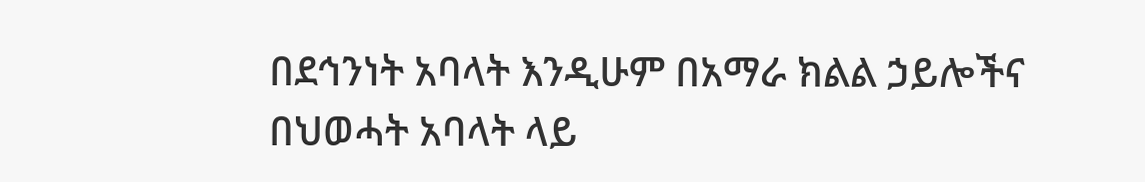በደኅንነት አባላት እንዲሁም በአማራ ክልል ኃይሎችና በህወሓት አባላት ላይ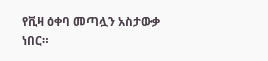የቪዛ ዕቀባ መጣሏን አስታውቃ ነበር።